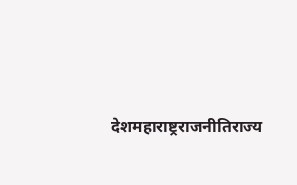देशमहाराष्ट्रराजनीतिराज्य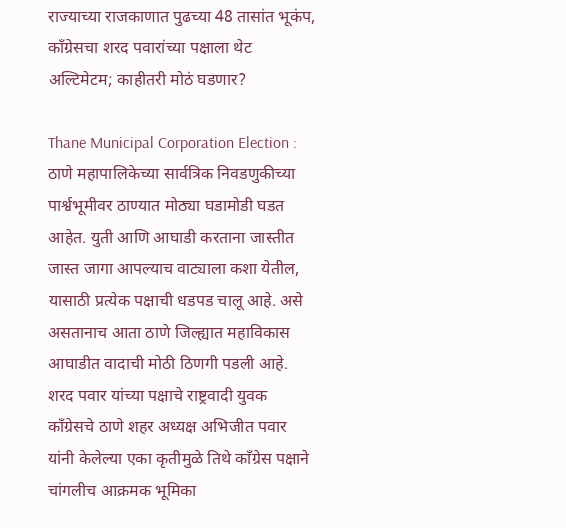राज्याच्या राजकाणात पुढच्या 48 तासांत भूकंप, काँग्रेसचा शरद पवारांच्या पक्षाला थेट अल्टिमेटम; काहीतरी मोठं घडणार?

Thane Municipal Corporation Election : ठाणे महापालिकेच्या सार्वत्रिक निवडणुकीच्या पार्श्वभूमीवर ठाण्यात मोठ्या घडामोडी घडत आहेत. युती आणि आघाडी करताना जास्तीत जास्त जागा आपल्याच वाट्याला कशा येतील, यासाठी प्रत्येक पक्षाची धडपड चालू आहे. असे असतानाच आता ठाणे जिल्ह्यात महाविकास आघाडीत वादाची मोठी ठिणगी पडली आहे. शरद पवार यांच्या पक्षाचे राष्ट्रवादी युवक काँग्रेसचे ठाणे शहर अध्यक्ष अभिजीत पवार यांनी केलेल्या एका कृतीमुळे तिथे काँग्रेस पक्षाने चांगलीच आक्रमक भूमिका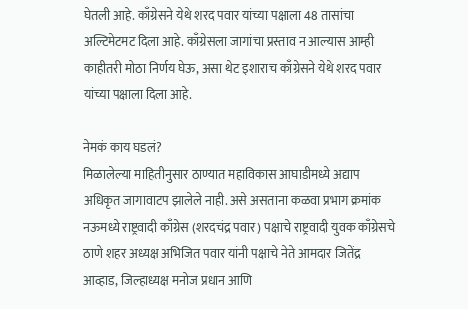घेतली आहे. काँग्रेसने येथे शरद पवार यांच्या पक्षाला 48 तासांचा अल्टिमेटमट दिला आहे. काँग्रेसला जागांचा प्रस्ताव न आल्यास आम्ही काहीतरी मोठा निर्णय घेऊ, असा थेट इशाराच काँग्रेसने येथे शरद पवार यांच्या पक्षाला दिला आहे.

नेमकं काय घडलं?
मिळालेल्या माहितीनुसार ठाण्यात महाविकास आघाडीमध्ये अद्याप अधिकृत जागावाटप झालेले नाही. असे असताना कळवा प्रभाग क्रमांक नऊमध्ये राष्ट्रवादी काँग्रेस (शरदचंद्र पवार) पक्षाचे राष्ट्रवादी युवक काँग्रेसचे ठाणे शहर अध्यक्ष अभिजित पवार यांनी पक्षाचे नेते आमदार जितेंद्र आव्हाड, जिल्हाध्यक्ष मनोज प्रधान आणि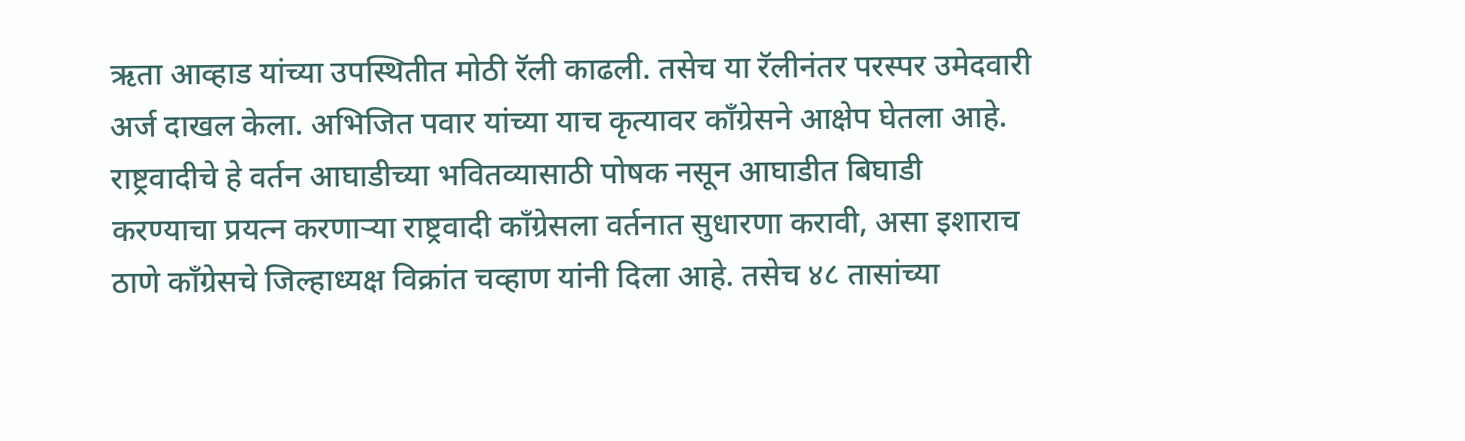ऋता आव्हाड यांच्या उपस्थितीत मोठी रॅली काढली. तसेच या रॅलीनंतर परस्पर उमेदवारी अर्ज दाखल केला. अभिजित पवार यांच्या याच कृत्यावर काँग्रेसने आक्षेप घेतला आहे. राष्ट्रवादीचे हे वर्तन आघाडीच्या भवितव्यासाठी पोषक नसून आघाडीत बिघाडी करण्याचा प्रयत्न करणाऱ्या राष्ट्रवादी काँग्रेसला वर्तनात सुधारणा करावी, असा इशाराच ठाणे काँग्रेसचे जिल्हाध्यक्ष विक्रांत चव्हाण यांनी दिला आहे. तसेच ४८ तासांच्या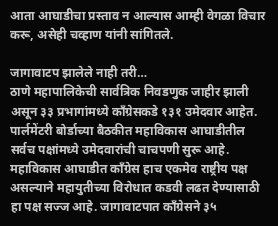आता आघाडीचा प्रस्ताव न आल्यास आम्ही वेगळा विचार करू, असेही चव्हाण यांनी सांगितले.

जागावाटप झालेले नाही तरी…
ठाणे महापालिकेची सार्वत्रिक निवडणुक जाहीर झाली असून ३३ प्रभागांमध्ये काँग्रेसकडे १३१ उमेदवार आहेत. पार्लमेंटरी बोर्डाच्या बैठकीत महाविकास आघाडीतील सर्वच पक्षांमध्ये उमेदवारांची चाचपणी सुरू आहे. महाविकास आघाडीत काँग्रेस हाच एकमेव राष्ट्रीय पक्ष असल्याने महायुतीच्या विरोधात कडवी लढत देण्यासाठी हा पक्ष सज्ज आहे. जागावाटपात काँग्रेसने ३५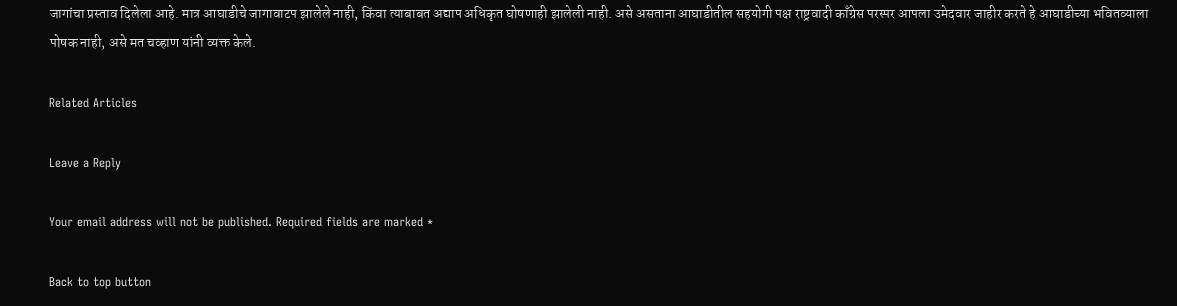जागांचा प्रस्ताव दिलेला आहे. मात्र आघाडीचे जागावाटप झालेले नाही, किंवा त्याबाबत अद्याप अधिकृत घोषणाही झालेली नाही. असे असताना आघाडीतील सहयोगी पक्ष राष्ट्रवादी काँग्रेस परस्पर आपला उमेदवार जाहीर करते हे आघाडीच्या भवितव्याला पोषक नाही, असे मत चव्हाण यांनी व्यक्त केले.

Related Articles

Leave a Reply

Your email address will not be published. Required fields are marked *

Back to top button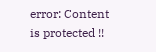error: Content is protected !!